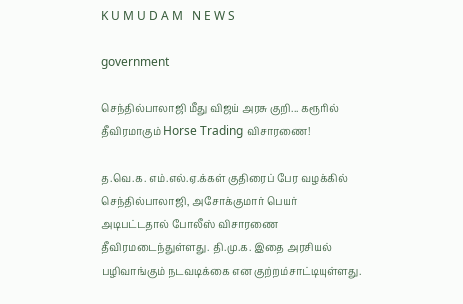K U M U D A M   N E W S

government

செந்தில்பாலாஜி மீது விஜய் அரசு குறி... கரூரில் தீவிரமாகும் Horse Trading விசாரணை!

த.வெ.க. எம்.எல்.ஏ.க்கள் குதிரைப் பேர வழக்கில் செந்தில்பாலாஜி, அசோக்குமார் பெயர் அடிபட்டதால் போலீஸ் விசாரணை தீவிரமடைந்துள்ளது. தி.மு.க. இதை அரசியல் பழிவாங்கும் நடவடிக்கை என குற்றம்சாட்டியுள்ளது.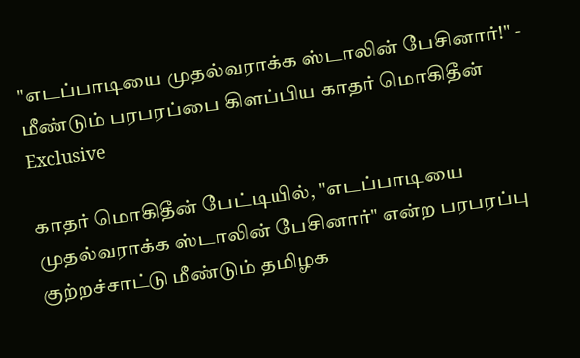"எடப்பாடியை முதல்வராக்க ஸ்டாலின் பேசினார்!" - மீண்டும் பரபரப்பை கிளப்பிய காதர் மொகிதீன் Exclusive

காதர் மொகிதீன் பேட்டியில், "எடப்பாடியை முதல்வராக்க ஸ்டாலின் பேசினார்" என்ற பரபரப்பு குற்றச்சாட்டு மீண்டும் தமிழக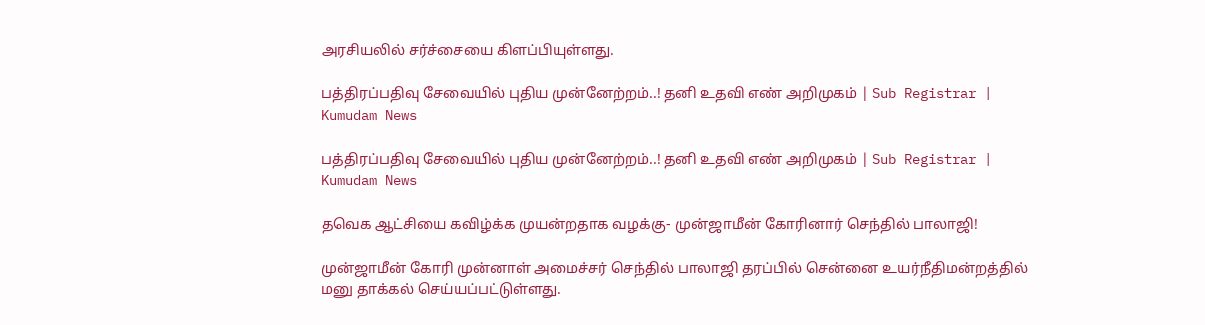அரசியலில் சர்ச்சையை கிளப்பியுள்ளது.

பத்திரப்பதிவு சேவையில் புதிய முன்னேற்றம்..! தனி உதவி எண் அறிமுகம் | Sub Registrar | Kumudam News

பத்திரப்பதிவு சேவையில் புதிய முன்னேற்றம்..! தனி உதவி எண் அறிமுகம் | Sub Registrar | Kumudam News

தவெக ஆட்சியை கவிழ்க்க முயன்றதாக வழக்கு- முன்ஜாமீன் கோரினார் செந்தில் பாலாஜி!

முன்ஜாமீன் கோரி முன்னாள் அமைச்சர் செந்தில் பாலாஜி தரப்பில் சென்னை உயர்நீதிமன்றத்தில் மனு தாக்கல் செய்யப்பட்டுள்ளது.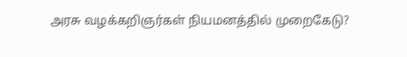அரசு வழக்கறிஞர்கள் நியமனத்தில் முறைகேடு?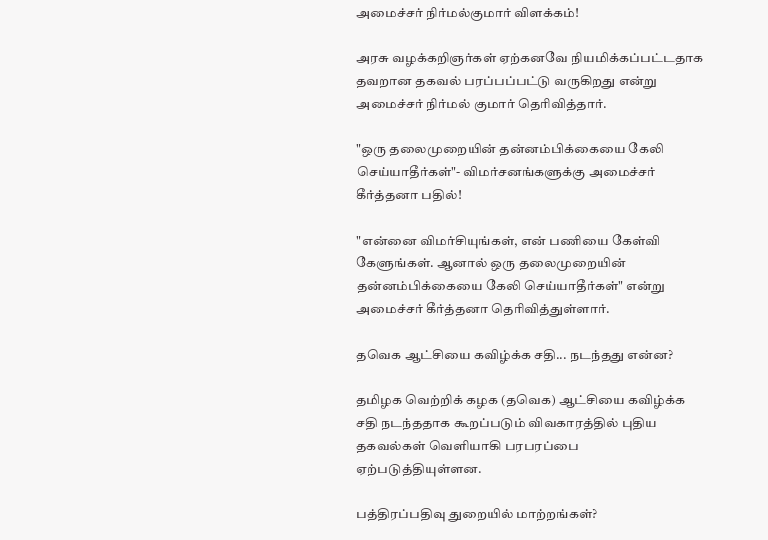அமைச்சர் நிர்மல்குமார் விளக்கம்!

அரசு வழக்கறிஞர்கள் ஏற்கனவே நியமிக்கப்பட்டதாக தவறான தகவல் பரப்பப்பட்டு வருகிறது என்று அமைச்சர் நிர்மல் குமார் தெரிவித்தார்.

"ஒரு தலைமுறையின் தன்னம்பிக்கையை கேலி செய்யாதீர்கள்"- விமர்சனங்களுக்கு அமைச்சர் கீர்த்தனா பதில்!

"என்னை விமர்சியுங்கள், என் பணியை கேள்வி கேளுங்கள். ஆனால் ஒரு தலைமுறையின் தன்னம்பிக்கையை கேலி செய்யாதீர்கள்" என்று அமைச்சர் கீர்த்தனா தெரிவித்துள்ளார்.

தவெக ஆட்சியை கவிழ்க்க சதி... நடந்தது என்ன?

தமிழக வெற்றிக் கழக (தவெக) ஆட்சியை கவிழ்க்க சதி நடந்ததாக கூறப்படும் விவகாரத்தில் புதிய தகவல்கள் வெளியாகி பரபரப்பை ஏற்படுத்தியுள்ளன.

பத்திரப்பதிவு துறையில் மாற்றங்கள்?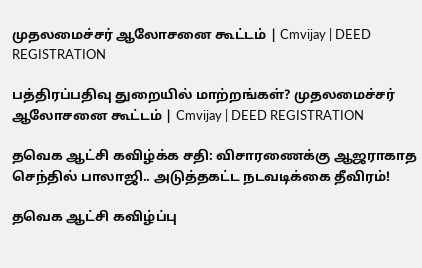முதலமைச்சர் ஆலோசனை கூட்டம் | Cmvijay | DEED REGISTRATION

பத்திரப்பதிவு துறையில் மாற்றங்கள்? முதலமைச்சர் ஆலோசனை கூட்டம் | Cmvijay | DEED REGISTRATION

தவெக ஆட்சி கவிழ்க்க சதி: விசாரணைக்கு ஆஜராகாத செந்தில் பாலாஜி.. அடுத்தகட்ட நடவடிக்கை தீவிரம்!

தவெக ஆட்சி கவிழ்ப்பு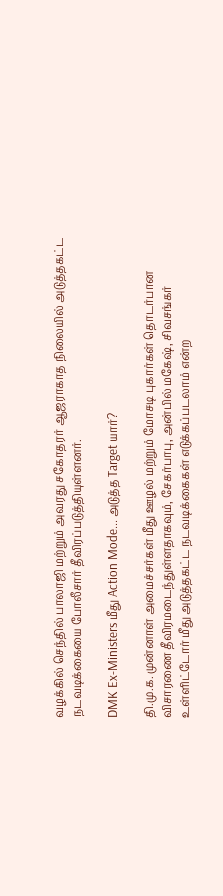வழக்கில் செந்தில் பாலாஜி மற்றும் அவரது சகோதரர் ஆஜராகாத நிலையில் அடுத்தகட்ட நடவடிக்கையை போலீசார் தீவிரப்படுத்தியுள்ளனர்.

DMK Ex-Ministers மீது Action Mode... அடுத்த Target யார்?

தி.மு.க. முன்னாள் அமைச்சர்கள் மீது ஊழல் மற்றும் மோசடி புகார்கள் தொடர்பான விசாரணை தீவிரமடைந்துள்ளதாகவும், சேகர்பாபு, அன்பில் மகேஷ், சிவசங்கர் உள்ளிட்டோர் மீது அடுத்தகட்ட நடவடிக்கைகள் எடுக்கப்படலாம் என்ற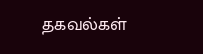தகவல்கள்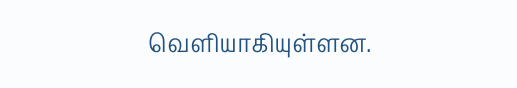வெளியாகியுள்ளன.